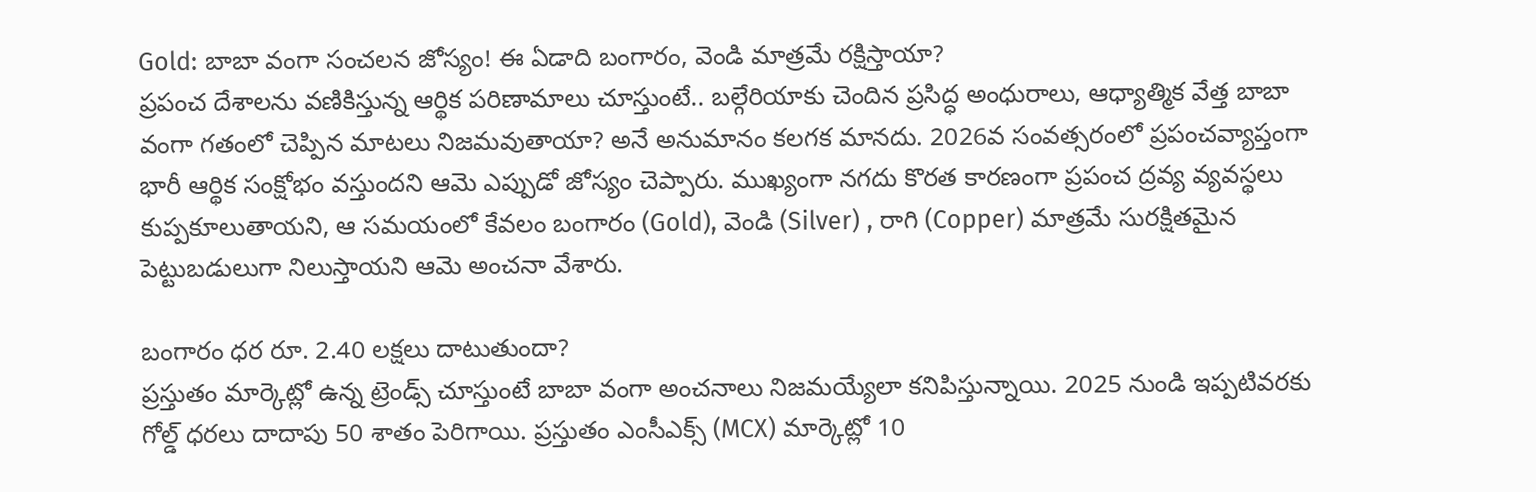Gold: బాబా వంగా సంచలన జోస్యం! ఈ ఏడాది బంగారం, వెండి మాత్రమే రక్షిస్తాయా?
ప్రపంచ దేశాలను వణికిస్తున్న ఆర్థిక పరిణామాలు చూస్తుంటే.. బల్గేరియాకు చెందిన ప్రసిద్ధ అంధురాలు, ఆధ్యాత్మిక వేత్త బాబా వంగా గతంలో చెప్పిన మాటలు నిజమవుతాయా? అనే అనుమానం కలగక మానదు. 2026వ సంవత్సరంలో ప్రపంచవ్యాప్తంగా భారీ ఆర్థిక సంక్షోభం వస్తుందని ఆమె ఎప్పుడో జోస్యం చెప్పారు. ముఖ్యంగా నగదు కొరత కారణంగా ప్రపంచ ద్రవ్య వ్యవస్థలు కుప్పకూలుతాయని, ఆ సమయంలో కేవలం బంగారం (Gold), వెండి (Silver) , రాగి (Copper) మాత్రమే సురక్షితమైన పెట్టుబడులుగా నిలుస్తాయని ఆమె అంచనా వేశారు.

బంగారం ధర రూ. 2.40 లక్షలు దాటుతుందా?
ప్రస్తుతం మార్కెట్లో ఉన్న ట్రెండ్స్ చూస్తుంటే బాబా వంగా అంచనాలు నిజమయ్యేలా కనిపిస్తున్నాయి. 2025 నుండి ఇప్పటివరకు గోల్డ్ ధరలు దాదాపు 50 శాతం పెరిగాయి. ప్రస్తుతం ఎంసీఎక్స్ (MCX) మార్కెట్లో 10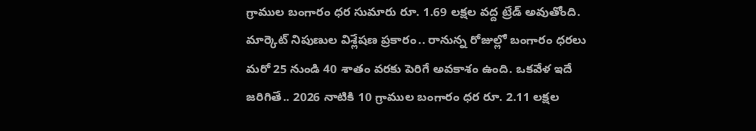గ్రాముల బంగారం ధర సుమారు రూ. 1.69 లక్షల వద్ద ట్రేడ్ అవుతోంది. మార్కెట్ నిపుణుల విశ్లేషణ ప్రకారం.. రానున్న రోజుల్లో బంగారం ధరలు మరో 25 నుండి 40 శాతం వరకు పెరిగే అవకాశం ఉంది. ఒకవేళ ఇదే జరిగితే.. 2026 నాటికి 10 గ్రాముల బంగారం ధర రూ. 2.11 లక్షల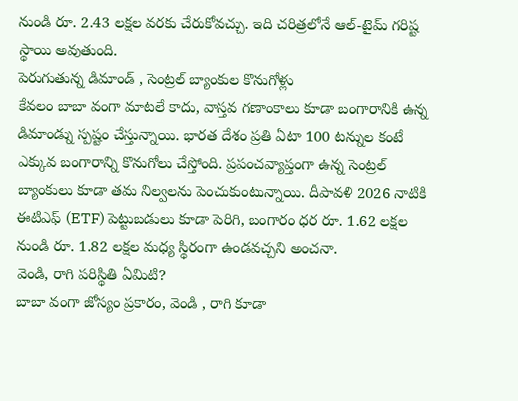నుండి రూ. 2.43 లక్షల వరకు చేరుకోవచ్చు. ఇది చరిత్రలోనే ఆల్-టైమ్ గరిష్ట స్థాయి అవుతుంది.
పెరుగుతున్న డిమాండ్ , సెంట్రల్ బ్యాంకుల కొనుగోళ్లు
కేవలం బాబా వంగా మాటలే కాదు, వాస్తవ గణాంకాలు కూడా బంగారానికి ఉన్న డిమాండ్ను స్పష్టం చేస్తున్నాయి. భారత దేశం ప్రతి ఏటా 100 టన్నుల కంటే ఎక్కువ బంగారాన్ని కొనుగోలు చేస్తోంది. ప్రపంచవ్యాప్తంగా ఉన్న సెంట్రల్ బ్యాంకులు కూడా తమ నిల్వలను పెంచుకుంటున్నాయి. దీపావళి 2026 నాటికి ఈటిఎఫ్ (ETF) పెట్టుబడులు కూడా పెరిగి, బంగారం ధర రూ. 1.62 లక్షల నుండి రూ. 1.82 లక్షల మధ్య స్థిరంగా ఉండవచ్చని అంచనా.
వెండి, రాగి పరిస్థితి ఏమిటి?
బాబా వంగా జోస్యం ప్రకారం, వెండి , రాగి కూడా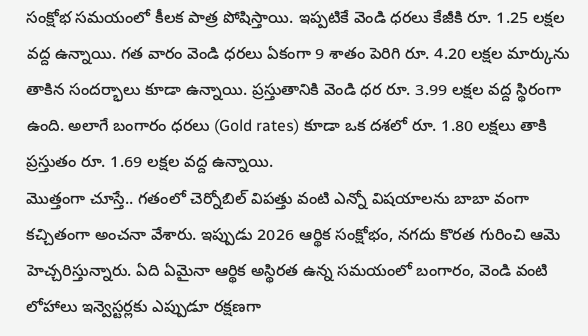సంక్షోభ సమయంలో కీలక పాత్ర పోషిస్తాయి. ఇప్పటికే వెండి ధరలు కేజీకి రూ. 1.25 లక్షల వద్ద ఉన్నాయి. గత వారం వెండి ధరలు ఏకంగా 9 శాతం పెరిగి రూ. 4.20 లక్షల మార్కును తాకిన సందర్భాలు కూడా ఉన్నాయి. ప్రస్తుతానికి వెండి ధర రూ. 3.99 లక్షల వద్ద స్థిరంగా ఉంది. అలాగే బంగారం ధరలు (Gold rates) కూడా ఒక దశలో రూ. 1.80 లక్షలు తాకి ప్రస్తుతం రూ. 1.69 లక్షల వద్ద ఉన్నాయి.
మొత్తంగా చూస్తే.. గతంలో చెర్నోబిల్ విపత్తు వంటి ఎన్నో విషయాలను బాబా వంగా కచ్చితంగా అంచనా వేశారు. ఇప్పుడు 2026 ఆర్థిక సంక్షోభం, నగదు కొరత గురించి ఆమె హెచ్చరిస్తున్నారు. ఏది ఏమైనా ఆర్థిక అస్థిరత ఉన్న సమయంలో బంగారం, వెండి వంటి లోహాలు ఇన్వెస్టర్లకు ఎప్పుడూ రక్షణగా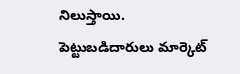నిలుస్తాయి. పెట్టుబడిదారులు మార్కెట్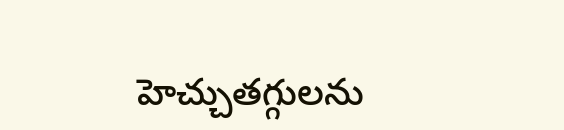హెచ్చుతగ్గులను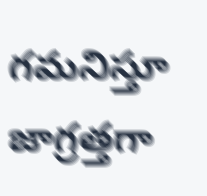గమనిస్తూ జాగ్రత్తగా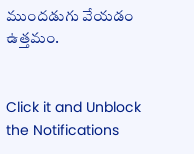ముందడుగు వేయడం ఉత్తమం.


Click it and Unblock the Notifications